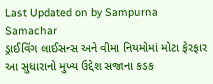Last Updated on by Sampurna Samachar
ડ્રાઈવિંગ લાઈસન્સ અને વીમા નિયમોમાં મોટા ફેરફાર
આ સુધારાનો મુખ્ય ઉદ્દેશ સજાના કડક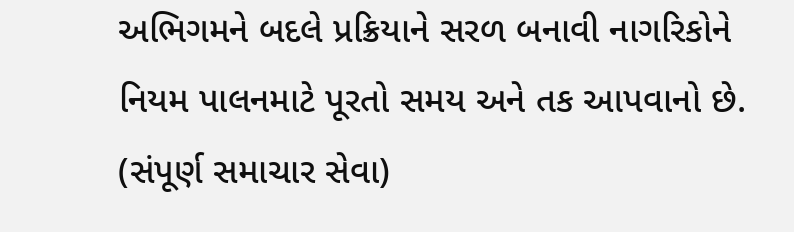અભિગમને બદલે પ્રક્રિયાને સરળ બનાવી નાગરિકોને નિયમ પાલનમાટે પૂરતો સમય અને તક આપવાનો છે.
(સંપૂર્ણ સમાચાર સેવા)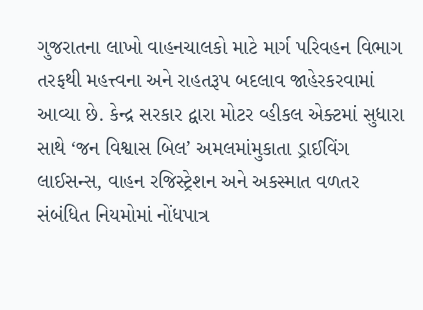ગુજરાતના લાખો વાહનચાલકો માટે માર્ગ પરિવહન વિભાગ તરફથી મહત્ત્વના અને રાહતરૂપ બદલાવ જાહેરકરવામાં આવ્યા છે. કેન્દ્ર સરકાર દ્વારા મોટર વ્હીકલ એક્ટમાં સુધારા સાથે ‘જન વિશ્વાસ બિલ’ અમલમાંમુકાતા ડ્રાઈવિંગ લાઈસન્સ, વાહન રજિસ્ટ્રેશન અને અકસ્માત વળતર સંબંધિત નિયમોમાં નોંધપાત્ર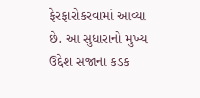ફેરફારોકરવામાં આવ્યા છે. આ સુધારાનો મુખ્ય ઉદ્દેશ સજાના કડક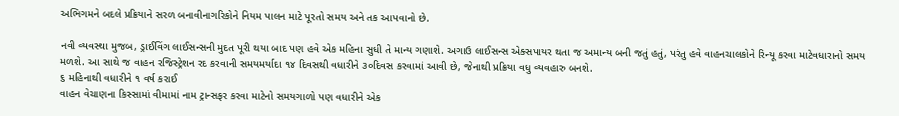અભિગમને બદલે પ્રક્રિયાને સરળ બનાવીનાગરિકોને નિયમ પાલન માટે પૂરતો સમય અને તક આપવાનો છે.

નવી વ્યવસ્થા મુજબ, ડ્રાઈવિંગ લાઈસન્સની મુદત પૂરી થયા બાદ પણ હવે એક મહિના સુધી તે માન્ય ગણાશે. અગાઉ લાઈસન્સ એક્સપાયર થતા જ અમાન્ય બની જતું હતું, પરંતુ હવે વાહનચાલકોને રિન્યૂ કરવા માટેવધારાનો સમય મળશે. આ સાથે જ વાહન રજિસ્ટ્રેશન રદ કરવાની સમયમર્યાદા ૧૪ દિવસથી વધારીને ૩૦દિવસ કરવામાં આવી છે, જેનાથી પ્રક્રિયા વધુ વ્યવહારુ બનશે.
૬ મહિનાથી વધારીને ૧ વર્ષ કરાઈ
વાહન વેચાણના કિસ્સામાં વીમામાં નામ ટ્રાન્સફર કરવા માટેનો સમયગાળો પણ વધારીને એક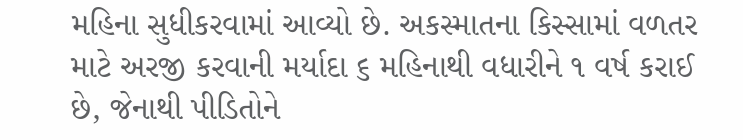મહિના સુધીકરવામાં આવ્યો છે. અકસ્માતના કિસ્સામાં વળતર માટે અરજી કરવાની મર્યાદા ૬ મહિનાથી વધારીને ૧ વર્ષ કરાઈ છે, જેનાથી પીડિતોને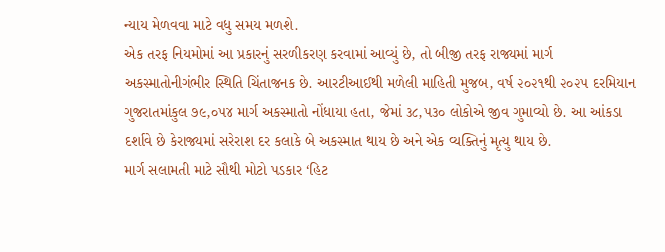ન્યાય મેળવવા માટે વધુ સમય મળશે.
એક તરફ નિયમોમાં આ પ્રકારનું સરળીકરણ કરવામાં આવ્યું છે, તો બીજી તરફ રાજ્યમાં માર્ગ અકસ્માતોનીગંભીર સ્થિતિ ચિંતાજનક છે. આરટીઆઈથી મળેલી માહિતી મુજબ, વર્ષ ૨૦૨૧થી ૨૦૨૫ દરમિયાન ગુજરાતમાંકુલ ૭૯,૦૫૪ માર્ગ અકસ્માતો નોંધાયા હતા, જેમાં ૩૮,૫૩૦ લોકોએ જીવ ગુમાવ્યો છે. આ આંકડા દર્શાવે છે કેરાજ્યમાં સરેરાશ દર કલાકે બે અકસ્માત થાય છે અને એક વ્યક્તિનું મૃત્યુ થાય છે.
માર્ગ સલામતી માટે સૌથી મોટો પડકાર ‘હિટ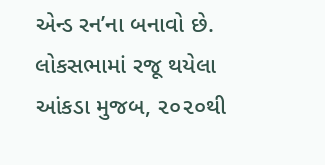એન્ડ રન’ના બનાવો છે. લોકસભામાં રજૂ થયેલા આંકડા મુજબ, ૨૦૨૦થી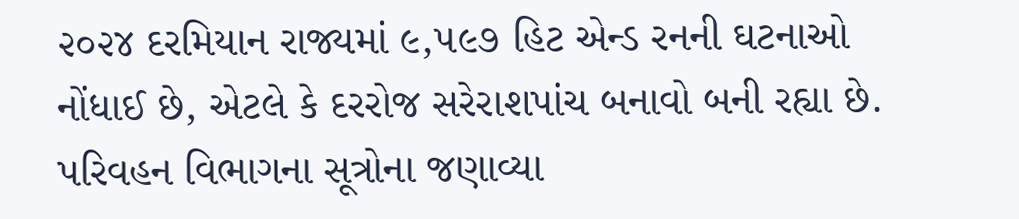૨૦૨૪ દરમિયાન રાજ્યમાં ૯,૫૯૭ હિટ એન્ડ રનની ઘટનાઓ નોંધાઈ છે, એટલે કે દરરોજ સરેરાશપાંચ બનાવો બની રહ્યા છે.
પરિવહન વિભાગના સૂત્રોના જણાવ્યા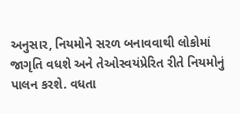અનુસાર, નિયમોને સરળ બનાવવાથી લોકોમાં જાગૃતિ વધશે અને તેઓસ્વયંપ્રેરિત રીતે નિયમોનું પાલન કરશે. વધતા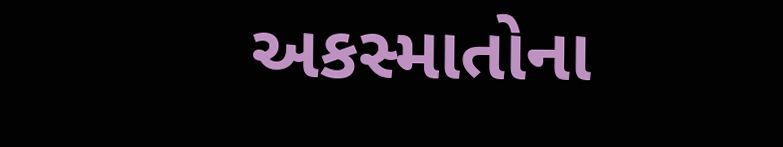અકસ્માતોના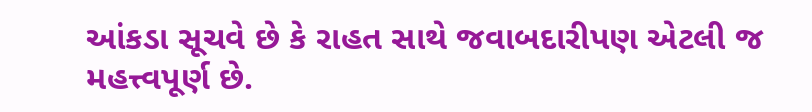આંકડા સૂચવે છે કે રાહત સાથે જવાબદારીપણ એટલી જ મહત્ત્વપૂર્ણ છે.